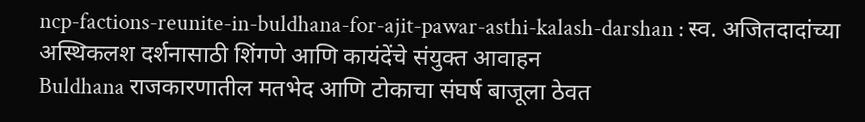ncp-factions-reunite-in-buldhana-for-ajit-pawar-asthi-kalash-darshan : स्व. अजितदादांच्या अस्थिकलश दर्शनासाठी शिंगणे आणि कायंदेंचे संयुक्त आवाहन
Buldhana राजकारणातील मतभेद आणि टोकाचा संघर्ष बाजूला ठेवत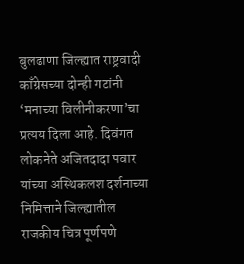बुलढाणा जिल्ह्यात राष्ट्रवादी काँग्रेसच्या दोन्ही गटांनी ‘मनाच्या विलीनीकरणा’चा प्रत्यय दिला आहे. दिवंगत लोकनेते अजितदादा पवार यांच्या अस्थिकलश दर्शनाच्या निमित्ताने जिल्ह्यातील राजकीय चित्र पूर्णपणे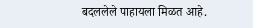बदललेले पाहायला मिळत आहे.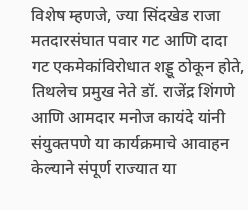विशेष म्हणजे, ज्या सिंदखेड राजा मतदारसंघात पवार गट आणि दादा गट एकमेकांविरोधात शड्डू ठोकून होते, तिथलेच प्रमुख नेते डॉ. राजेंद्र शिंगणे आणि आमदार मनोज कायंदे यांनी संयुक्तपणे या कार्यक्रमाचे आवाहन केल्याने संपूर्ण राज्यात या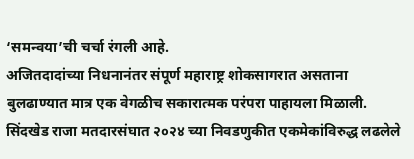‘समन्वया’ची चर्चा रंगली आहे.
अजितदादांच्या निधनानंतर संपूर्ण महाराष्ट्र शोकसागरात असताना बुलढाण्यात मात्र एक वेगळीच सकारात्मक परंपरा पाहायला मिळाली. सिंदखेड राजा मतदारसंघात २०२४ च्या निवडणुकीत एकमेकांविरुद्ध लढलेले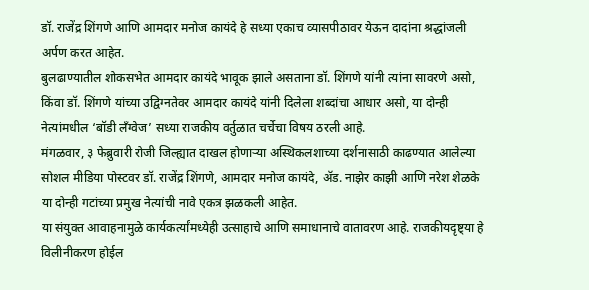डॉ. राजेंद्र शिंगणे आणि आमदार मनोज कायंदे हे सध्या एकाच व्यासपीठावर येऊन दादांना श्रद्धांजली अर्पण करत आहेत.
बुलढाण्यातील शोकसभेत आमदार कायंदे भावूक झाले असताना डॉ. शिंगणे यांनी त्यांना सावरणे असो, किंवा डॉ. शिंगणे यांच्या उद्विग्नतेवर आमदार कायंदे यांनी दिलेला शब्दांचा आधार असो, या दोन्ही नेत्यांमधील ‘बॉडी लँग्वेज’ सध्या राजकीय वर्तुळात चर्चेचा विषय ठरली आहे.
मंगळवार, ३ फेब्रुवारी रोजी जिल्ह्यात दाखल होणाऱ्या अस्थिकलशाच्या दर्शनासाठी काढण्यात आलेल्या सोशल मीडिया पोस्टवर डॉ. राजेंद्र शिंगणे, आमदार मनोज कायंदे, ॲड. नाझेर काझी आणि नरेश शेळके या दोन्ही गटांच्या प्रमुख नेत्यांची नावे एकत्र झळकली आहेत.
या संयुक्त आवाहनामुळे कार्यकर्त्यांमध्येही उत्साहाचे आणि समाधानाचे वातावरण आहे. राजकीयदृष्ट्या हे विलीनीकरण होईल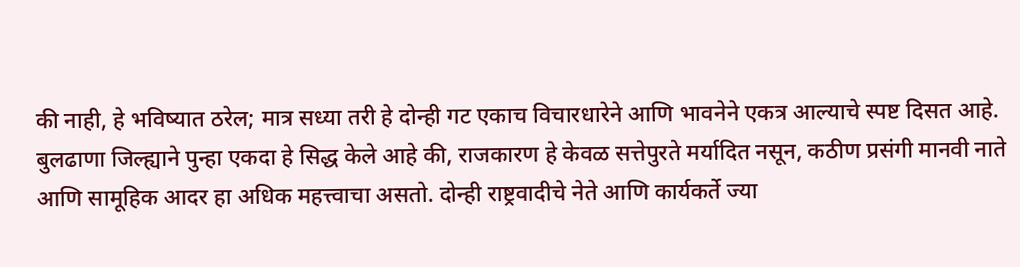की नाही, हे भविष्यात ठरेल; मात्र सध्या तरी हे दोन्ही गट एकाच विचारधारेने आणि भावनेने एकत्र आल्याचे स्पष्ट दिसत आहे.
बुलढाणा जिल्ह्याने पुन्हा एकदा हे सिद्ध केले आहे की, राजकारण हे केवळ सत्तेपुरते मर्यादित नसून, कठीण प्रसंगी मानवी नाते आणि सामूहिक आदर हा अधिक महत्त्वाचा असतो. दोन्ही राष्ट्रवादीचे नेते आणि कार्यकर्ते ज्या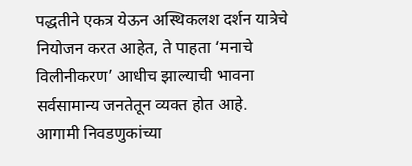पद्धतीने एकत्र येऊन अस्थिकलश दर्शन यात्रेचे नियोजन करत आहेत, ते पाहता ‘मनाचे विलीनीकरण’ आधीच झाल्याची भावना सर्वसामान्य जनतेतून व्यक्त होत आहे. आगामी निवडणुकांच्या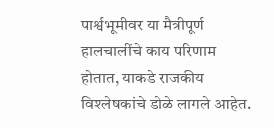पार्श्वभूमीवर या मैत्रीपूर्ण हालचालींचे काय परिणाम होतात, याकडे राजकीय विश्लेषकांचे डोळे लागले आहेत.